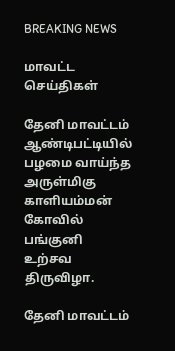BREAKING NEWS

மாவட்ட செய்திகள்

தேனி மாவட்டம் ஆண்டிபட்டியில் பழமை வாய்ந்த அருள்மிகு காளியம்மன் கோவில் பங்குனி உற்சவ திருவிழா.

தேனி மாவட்டம்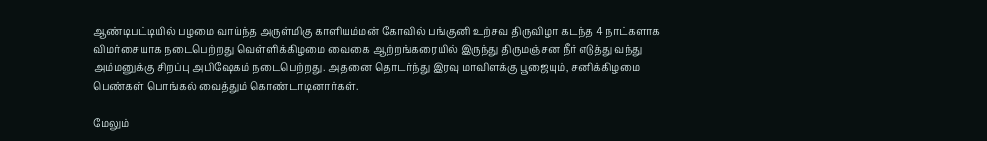ஆண்டிபட்டியில் பழமை வாய்ந்த அருள்மிகு காளியம்மன் கோவில் பங்குனி உற்சவ திருவிழா கடந்த 4 நாட்களாக விமர்சையாக நடைபெற்றது வெள்ளிக்கிழமை வைகை ஆற்றங்கரையில் இருந்து திருமஞ்சன நீர் எடுத்து வந்து அம்மனுக்கு சிறப்பு அபிஷேகம் நடைபெற்றது. அதனை தொடர்ந்து இரவு மாவிளக்கு பூஜையும், சனிக்கிழமை பெண்கள் பொங்கல் வைத்தும் கொண்டாடினார்கள்.

மேலும்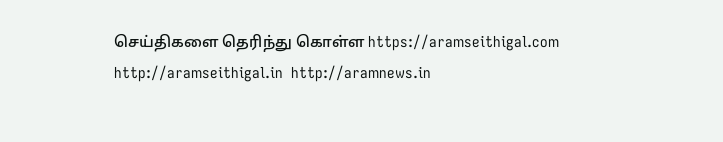செய்திகளை தெரிந்து கொள்ள https://aramseithigal.com  http://aramseithigal.in  http://aramnews.in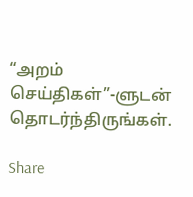“அறம் செய்திகள்”-ளுடன் தொடர்ந்திருங்கள்.

Share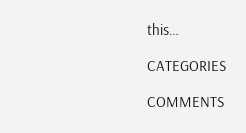this…

CATEGORIES

COMMENTS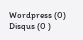Wordpress (0)
Disqus (0 )